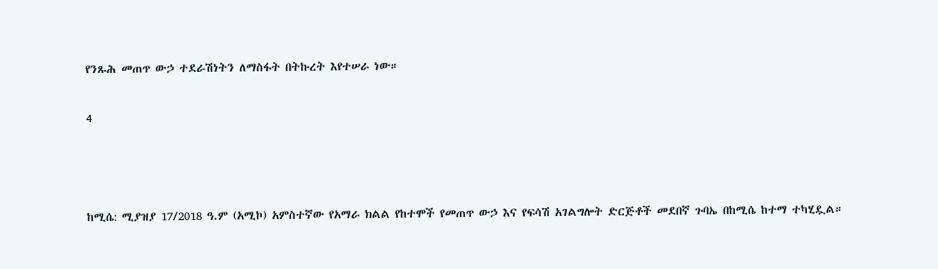የንጹሕ መጠጥ ውኃ ተደራሽነትን ለማስፋት በትኩረት እየተሠራ ነው።

4



ከሚሴ: ሚያዝያ 17/2018 ዓ.ም (አሚኮ) አምስተኛው የአማራ ክልል የከተሞች የመጠጥ ውኃ እና የፍሳሽ አገልግሎት ድርጅቶች መደበኛ ጉባኤ በከሚሴ ከተማ ተካሂዷል።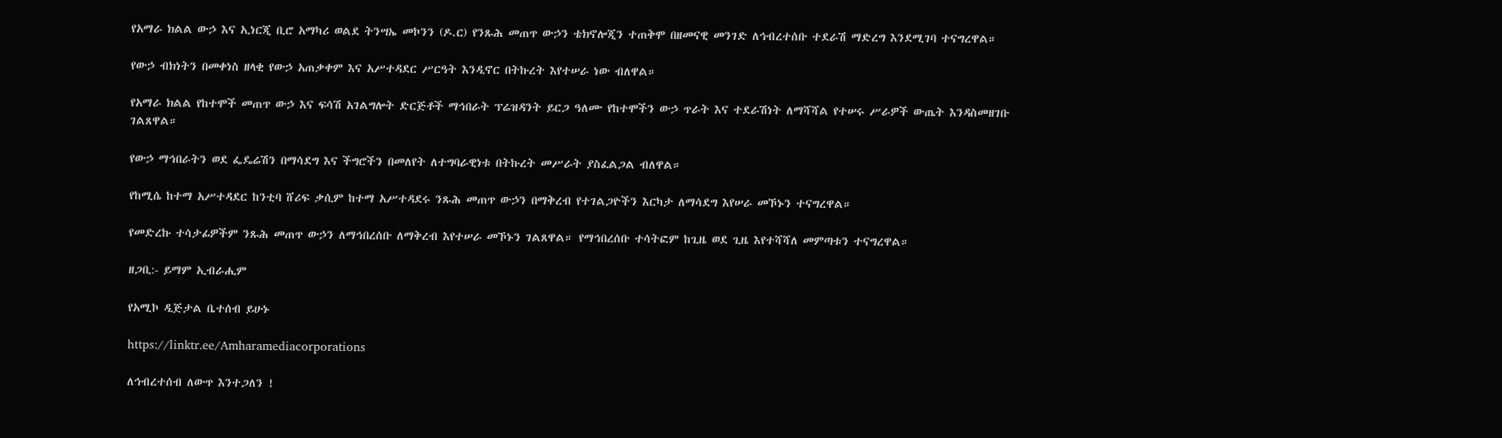የአማራ ክልል ውኃ እና ኢነርጂ ቢሮ አማካሪ ወልደ ትንሣኤ መኮንን (ዶ.ር) የንጹሕ መጠጥ ውኃን ቴክኖሎጂን ተጠቅሞ በዘመናዊ መንገድ ለኅብረተሰቡ ተደራሽ ማድረግ እንደሚገባ ተናግረዋል።

የውኃ ብክነትን በመቀነስ ዘላቂ የውኃ አጠቃቀም እና አሥተዳደር ሥርዓት እንዲኖር በትኩረት እየተሠራ ነው ብለዋል።

የአማራ ክልል የከተሞች መጠጥ ውኃ እና ፍሳሽ አገልግሎት ድርጅቶች ማኅበራት ፕሬዝዳንት ይርጋ ዓለሙ የከተሞችን ውኃ ጥራት እና ተደራሽነት ለማሻሻል የተሠሩ ሥራዎች ውጤት እንዳስመዘገቡ ገልጸዋል።

የውኃ ማኅበራትን ወደ ፌዴሬሽን በማሳደግ እና ችግሮችን በመለየት ለተግባራዊነቱ በትኩረት መሥራት ያስፈልጋል ብለዋል።

የከሚሴ ከተማ አሥተዳደር ከንቲባ ሸሪፍ ቃሲም ከተማ አሥተዳደሩ ንጹሕ መጠጥ ውኃን በማቅረብ የተገልጋዮችን እርካታ ለማሳደግ እየሠራ መኾኑን ተናግረዋል።

የመድረኩ ተሳታፊዎችም ንጹሕ መጠጥ ውኃን ለማኅበረሰቡ ለማቅረብ እየተሠራ መኾኑን ገልጸዋል። የማኅበረሰቡ ተሳትፎም ከጊዜ ወደ ጊዜ እየተሻሻለ መምጣቱን ተናግረዋል።

ዘጋቢ:- ይማም ኢብራሒም

የአሚኮ ዲጅታል ቤተሰብ ይሁኑ

https://linktr.ee/Amharamediacorporations

ለኅብረተሰብ ለውጥ እንተጋለን !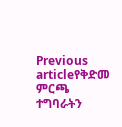Previous articleየቅድመ ምርጫ ተግባራትን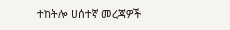ተከትሎ ሀሰተኛ መረጃዎች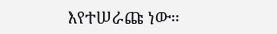እየተሠራጩ ነው።